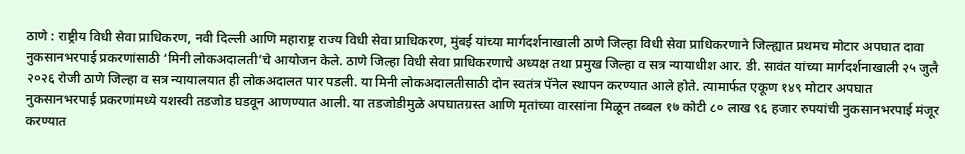ठाणे : राष्ट्रीय विधी सेवा प्राधिकरण, नवी दिल्ली आणि महाराष्ट्र राज्य विधी सेवा प्राधिकरण, मुंबई यांच्या मार्गदर्शनाखाली ठाणे जिल्हा विधी सेवा प्राधिकरणाने जिल्ह्यात प्रथमच मोटार अपघात दावा नुकसानभरपाई प्रकरणांसाठी ‘मिनी लोकअदालती’चे आयोजन केले. ठाणे जिल्हा विधी सेवा प्राधिकरणाचे अध्यक्ष तथा प्रमुख जिल्हा व सत्र न्यायाधीश आर. डी. सावंत यांच्या मार्गदर्शनाखाली २५ जुलै २०२६ रोजी ठाणे जिल्हा व सत्र न्यायालयात ही लोकअदालत पार पडली. या मिनी लोकअदालतीसाठी दोन स्वतंत्र पॅनेल स्थापन करण्यात आले होते. त्यामार्फत एकूण १४९ मोटार अपघात नुकसानभरपाई प्रकरणांमध्ये यशस्वी तडजोड घडवून आणण्यात आली. या तडजोडीमुळे अपघातग्रस्त आणि मृतांच्या वारसांना मिळून तब्बल १७ कोटी ८० लाख ९६ हजार रुपयांची नुकसानभरपाई मंजूर करण्यात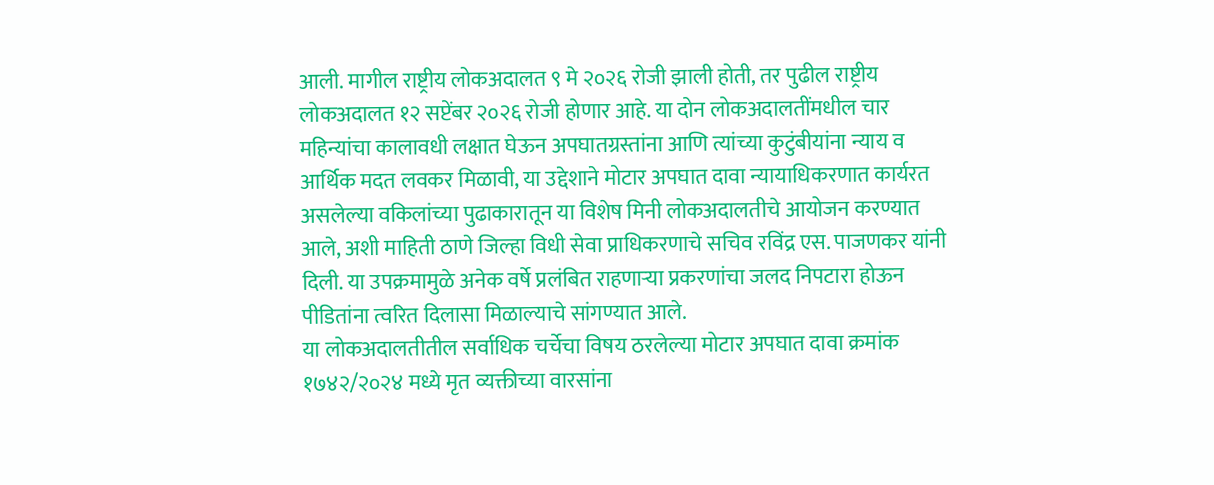आली. मागील राष्ट्रीय लोकअदालत ९ मे २०२६ रोजी झाली होती, तर पुढील राष्ट्रीय लोकअदालत १२ सप्टेंबर २०२६ रोजी होणार आहे. या दोन लोकअदालतींमधील चार महिन्यांचा कालावधी लक्षात घेऊन अपघातग्रस्तांना आणि त्यांच्या कुटुंबीयांना न्याय व आर्थिक मदत लवकर मिळावी, या उद्देशाने मोटार अपघात दावा न्यायाधिकरणात कार्यरत असलेल्या वकिलांच्या पुढाकारातून या विशेष मिनी लोकअदालतीचे आयोजन करण्यात आले, अशी माहिती ठाणे जिल्हा विधी सेवा प्राधिकरणाचे सचिव रविंद्र एस. पाजणकर यांनी दिली. या उपक्रमामुळे अनेक वर्षे प्रलंबित राहणाऱ्या प्रकरणांचा जलद निपटारा होऊन पीडितांना त्वरित दिलासा मिळाल्याचे सांगण्यात आले.
या लोकअदालतीतील सर्वाधिक चर्चेचा विषय ठरलेल्या मोटार अपघात दावा क्रमांक १७४२/२०२४ मध्ये मृत व्यक्तीच्या वारसांना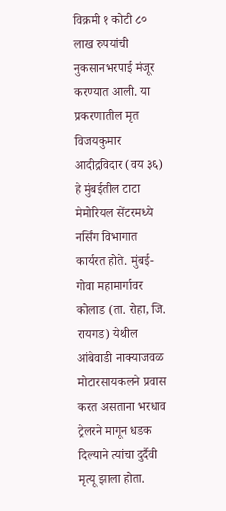विक्रमी १ कोटी ८० लाख रुपयांची नुकसानभरपाई मंजूर करण्यात आली. या प्रकरणातील मृत विजयकुमार आदीद्रविदार (वय ३६) हे मुंबईतील टाटा मेमोरियल सेंटरमध्ये नर्सिंग विभागात कार्यरत होते. मुंबई-गोवा महामार्गावर कोलाड (ता. रोहा, जि. रायगड) येथील आंबेवाडी नाक्याजवळ मोटारसायकलने प्रवास करत असताना भरधाव ट्रेलरने मागून धडक दिल्याने त्यांचा दुर्दैवी मृत्यू झाला होता.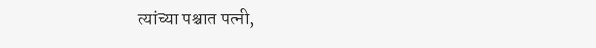त्यांच्या पश्चात पत्नी,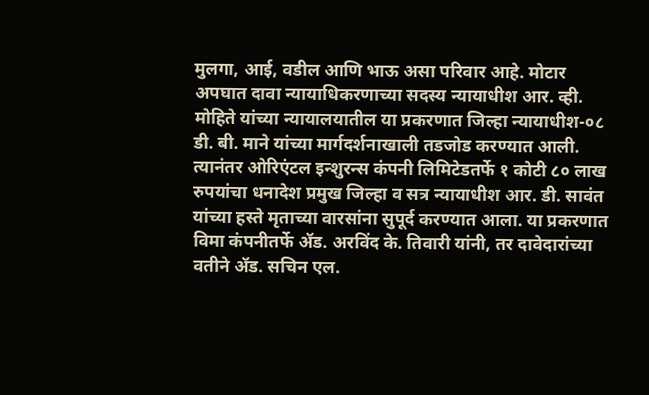मुलगा, आई, वडील आणि भाऊ असा परिवार आहे. मोटार अपघात दावा न्यायाधिकरणाच्या सदस्य न्यायाधीश आर. व्ही. मोहिते यांच्या न्यायालयातील या प्रकरणात जिल्हा न्यायाधीश-०८ डी. बी. माने यांच्या मार्गदर्शनाखाली तडजोड करण्यात आली. त्यानंतर ओरिएंटल इन्शुरन्स कंपनी लिमिटेडतर्फे १ कोटी ८० लाख रुपयांचा धनादेश प्रमुख जिल्हा व सत्र न्यायाधीश आर. डी. सावंत यांच्या हस्ते मृताच्या वारसांना सुपूर्द करण्यात आला. या प्रकरणात विमा कंपनीतर्फे ॲड. अरविंद के. तिवारी यांनी, तर दावेदारांच्या वतीने ॲड. सचिन एल.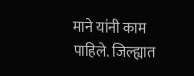माने यांनी काम पाहिले. जिल्ह्यात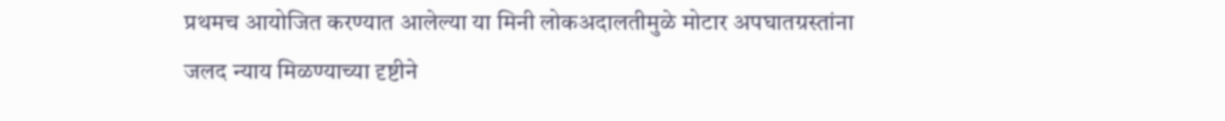प्रथमच आयोजित करण्यात आलेल्या या मिनी लोकअदालतीमुळे मोटार अपघातग्रस्तांना जलद न्याय मिळण्याच्या दृष्टीने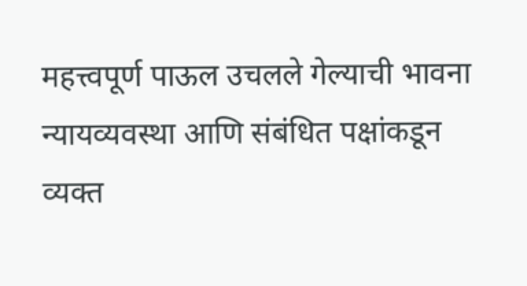महत्त्वपूर्ण पाऊल उचलले गेल्याची भावना न्यायव्यवस्था आणि संबंधित पक्षांकडून व्यक्त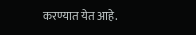करण्यात येत आहे.